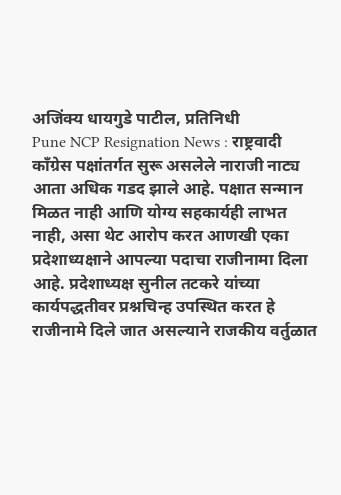अजिंक्य धायगुडे पाटील, प्रतिनिधी
Pune NCP Resignation News : राष्ट्रवादी काँग्रेस पक्षांतर्गत सुरू असलेले नाराजी नाट्य आता अधिक गडद झाले आहे. पक्षात सन्मान मिळत नाही आणि योग्य सहकार्यही लाभत नाही, असा थेट आरोप करत आणखी एका प्रदेशाध्यक्षाने आपल्या पदाचा राजीनामा दिला आहे. प्रदेशाध्यक्ष सुनील तटकरे यांच्या कार्यपद्धतीवर प्रश्नचिन्ह उपस्थित करत हे राजीनामे दिले जात असल्याने राजकीय वर्तुळात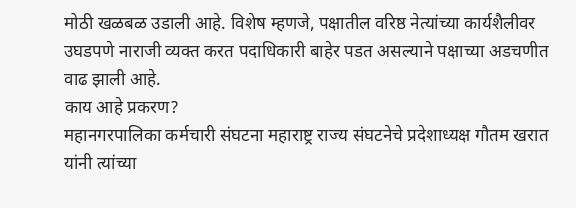मोठी खळबळ उडाली आहे. विशेष म्हणजे, पक्षातील वरिष्ठ नेत्यांच्या कार्यशैलीवर उघडपणे नाराजी व्यक्त करत पदाधिकारी बाहेर पडत असल्याने पक्षाच्या अडचणीत वाढ झाली आहे.
काय आहे प्रकरण?
महानगरपालिका कर्मचारी संघटना महाराष्ट्र राज्य संघटनेचे प्रदेशाध्यक्ष गौतम खरात यांनी त्यांच्या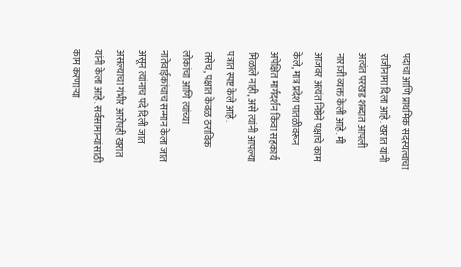पदाचा आणि प्राथमिक सदस्यत्वाचा राजीनामा दिला आहे. खरात यांनी अत्यंत परखड शब्दात आपली नाराजी व्यक्त केली आहे. मी आजवर अत्यंत निष्ठेने पक्षाचे काम केले, मात्र प्रदेश पातळीवरून अपेक्षित मार्गदर्शन किंवा सहकार्य मिळाले नाही, असे त्यांनी आपल्या पत्रात स्पष्ट केले आहे.
तसेच, पक्षात केवळ ठराविक लोकांचा आणि त्यांच्या नातेवाईकांचाच सन्मान केला जात असून त्यांनाच पदे दिली जात असल्याचा गंभीर आरोपही खरात यांनी केला आहे. सर्वसामान्यांसाठी काम करणाऱ्या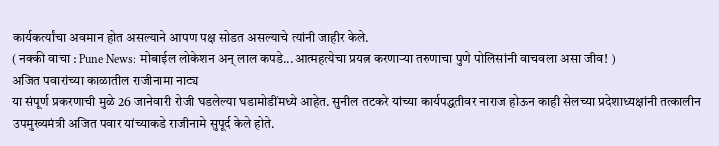कार्यकर्त्यांचा अवमान होत असल्याने आपण पक्ष सोडत असल्याचे त्यांनी जाहीर केले.
( नक्की वाचा : Pune News: मोबाईल लोकेशन अन् लाल कपडे...आत्महत्येचा प्रयत्न करणाऱ्या तरुणाचा पुणे पोलिसांनी वाचवला असा जीव! )
अजित पवारांच्या काळातील राजीनामा नाट्य
या संपूर्ण प्रकरणाची मुळे 26 जानेवारी रोजी घडलेल्या घडामोडींमध्ये आहेत. सुनील तटकरे यांच्या कार्यपद्धतीवर नाराज होऊन काही सेलच्या प्रदेशाध्यक्षांनी तत्कालीन उपमुख्यमंत्री अजित पवार यांच्याकडे राजीनामे सुपूर्द केले होते.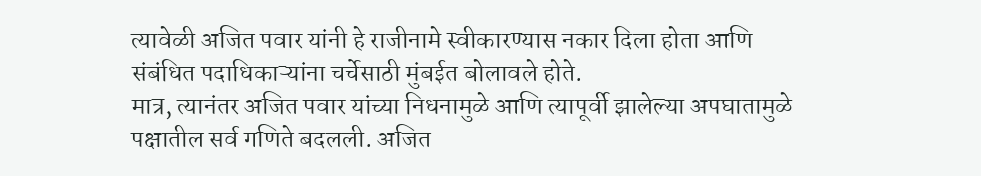त्यावेळी अजित पवार यांनी हे राजीनामे स्वीकारण्यास नकार दिला होता आणि संबंधित पदाधिकाऱ्यांना चर्चेसाठी मुंबईत बोलावले होते.
मात्र, त्यानंतर अजित पवार यांच्या निधनामुळे आणि त्यापूर्वी झालेल्या अपघातामुळे पक्षातील सर्व गणिते बदलली. अजित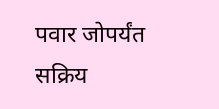पवार जोपर्यंत सक्रिय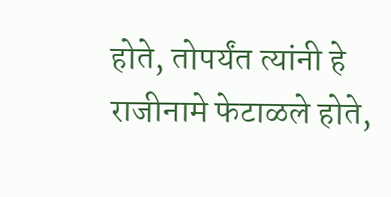होते, तोपर्यंत त्यांनी हे राजीनामे फेटाळले होते,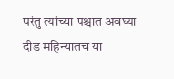परंतु त्यांच्या पश्चात अवघ्या दीड महिन्यातच या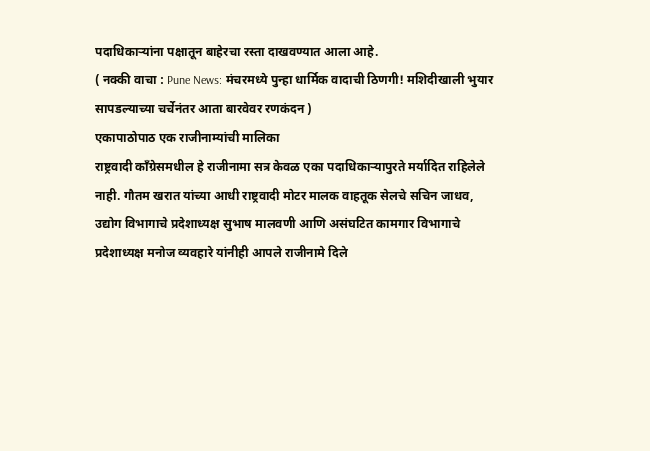पदाधिकाऱ्यांना पक्षातून बाहेरचा रस्ता दाखवण्यात आला आहे.
( नक्की वाचा : Pune News: मंचरमध्ये पुन्हा धार्मिक वादाची ठिणगी! मशिदीखाली भुयार सापडल्याच्या चर्चेनंतर आता बारवेवर रणकंदन )
एकापाठोपाठ एक राजीनाम्यांची मालिका
राष्ट्रवादी काँग्रेसमधील हे राजीनामा सत्र केवळ एका पदाधिकाऱ्यापुरते मर्यादित राहिलेले नाही. गौतम खरात यांच्या आधी राष्ट्रवादी मोटर मालक वाहतूक सेलचे सचिन जाधव, उद्योग विभागाचे प्रदेशाध्यक्ष सुभाष मालवणी आणि असंघटित कामगार विभागाचे प्रदेशाध्यक्ष मनोज व्यवहारे यांनीही आपले राजीनामे दिले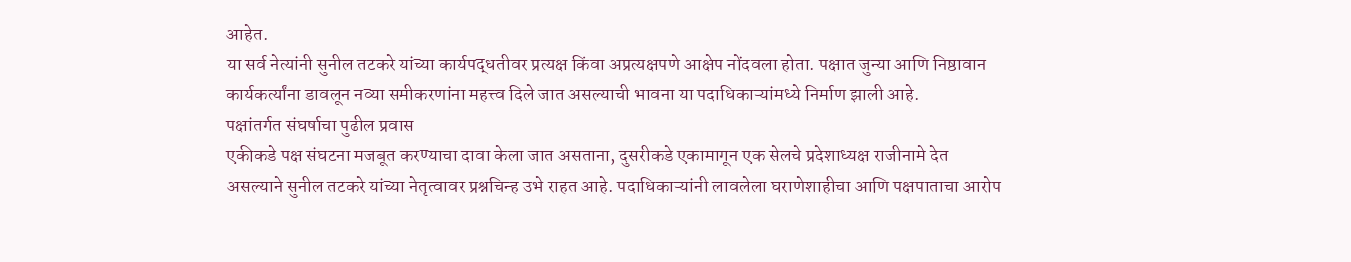आहेत.
या सर्व नेत्यांनी सुनील तटकरे यांच्या कार्यपद्धतीवर प्रत्यक्ष किंवा अप्रत्यक्षपणे आक्षेप नोंदवला होता. पक्षात जुन्या आणि निष्ठावान कार्यकर्त्यांना डावलून नव्या समीकरणांना महत्त्व दिले जात असल्याची भावना या पदाधिकाऱ्यांमध्ये निर्माण झाली आहे.
पक्षांतर्गत संघर्षाचा पुढील प्रवास
एकीकडे पक्ष संघटना मजबूत करण्याचा दावा केला जात असताना, दुसरीकडे एकामागून एक सेलचे प्रदेशाध्यक्ष राजीनामे देत असल्याने सुनील तटकरे यांच्या नेतृत्वावर प्रश्नचिन्ह उभे राहत आहे. पदाधिकाऱ्यांनी लावलेला घराणेशाहीचा आणि पक्षपाताचा आरोप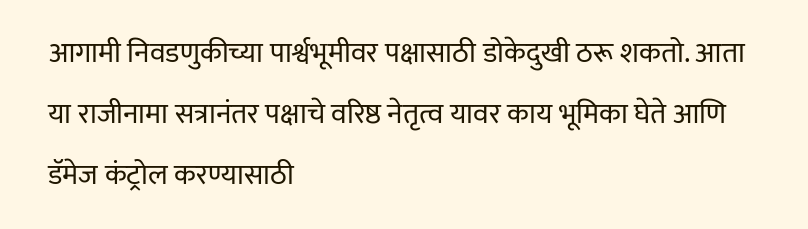आगामी निवडणुकीच्या पार्श्वभूमीवर पक्षासाठी डोकेदुखी ठरू शकतो. आता या राजीनामा सत्रानंतर पक्षाचे वरिष्ठ नेतृत्व यावर काय भूमिका घेते आणि डॅमेज कंट्रोल करण्यासाठी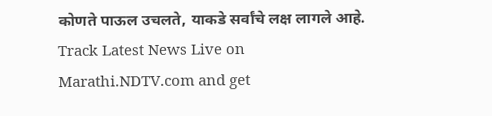कोणते पाऊल उचलते, याकडे सर्वांचे लक्ष लागले आहे.
Track Latest News Live on Marathi.NDTV.com and get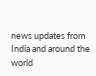news updates from India and around the world